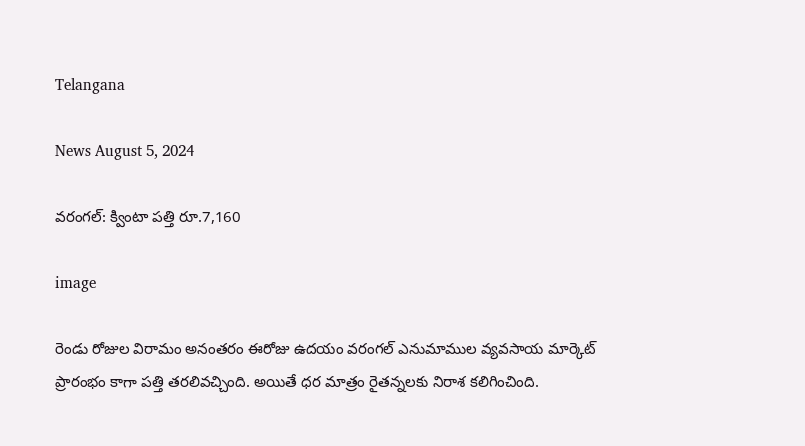Telangana

News August 5, 2024

వరంగల్: క్వింటా పత్తి రూ.7,160

image

రెండు రోజుల విరామం అనంతరం ఈరోజు ఉదయం వరంగల్ ఎనుమాముల వ్యవసాయ మార్కెట్ ప్రారంభం కాగా పత్తి తరలివచ్చింది. అయితే ధర మాత్రం రైతన్నలకు నిరాశ కలిగించింది.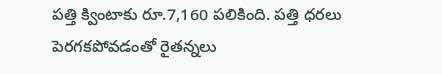పత్తి క్వింటాకు రూ.7,160 పలికింది. పత్తి ధరలు పెరగకపోవడంతో రైతన్నలు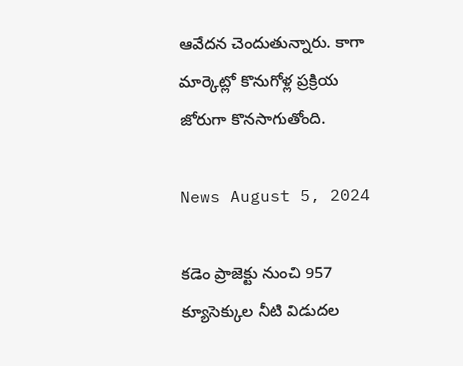ఆవేదన చెందుతున్నారు. కాగా మార్కెట్లో కొనుగోళ్ల ప్రక్రియ జోరుగా కొనసాగుతోంది.

News August 5, 2024

కడెం ప్రాజెక్టు నుంచి 957 క్యూసెక్కుల నీటి విడుదల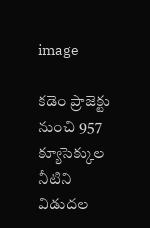image

కడెం ప్రాజెక్టు నుంచి 957 క్యూసెక్కుల నీటిని విడుదల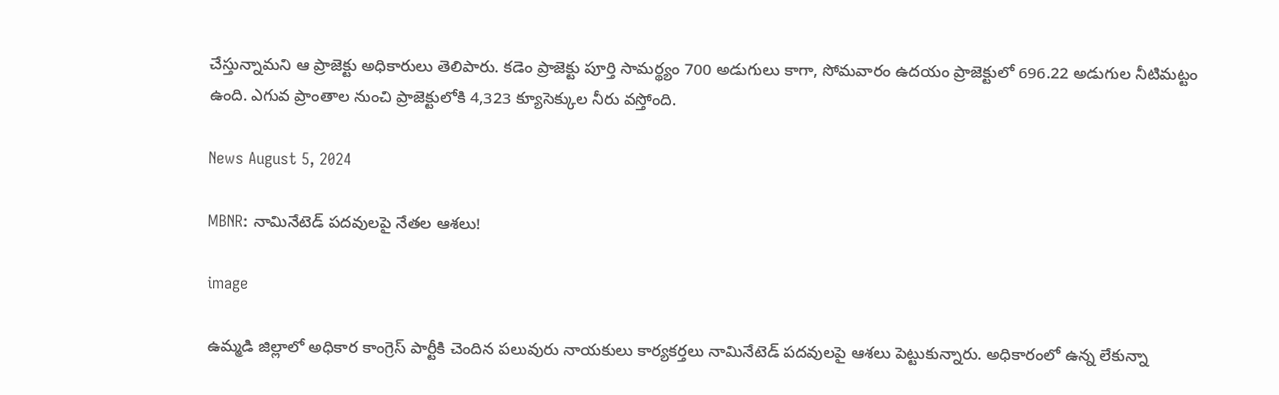చేస్తున్నామని ఆ ప్రాజెక్టు అధికారులు తెలిపారు. కడెం ప్రాజెక్టు పూర్తి సామర్థ్యం 700 అడుగులు కాగా, సోమవారం ఉదయం ప్రాజెక్టులో 696.22 అడుగుల నీటిమట్టం ఉంది. ఎగువ ప్రాంతాల నుంచి ప్రాజెక్టులోకి 4,323 క్యూసెక్కుల నీరు వస్తోంది.

News August 5, 2024

MBNR: నామినేటెడ్ పదవులపై నేతల ఆశలు!

image

ఉమ్మడి జిల్లాలో అధికార కాంగ్రెస్ పార్టీకి చెందిన పలువురు నాయకులు కార్యకర్తలు నామినేటెడ్ పదవులపై ఆశలు పెట్టుకున్నారు. అధికారంలో ఉన్న లేకున్నా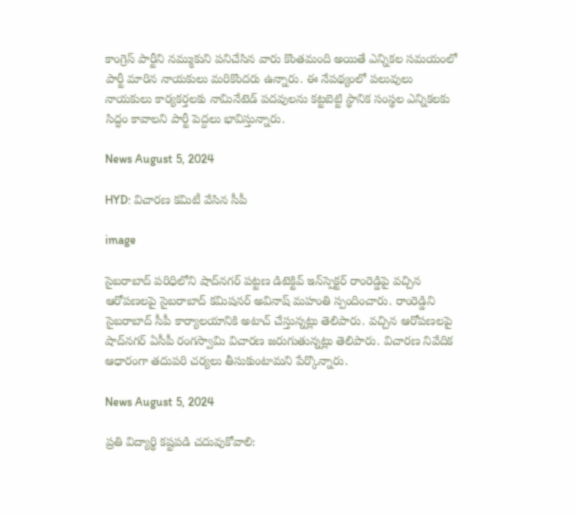కాంగ్రెస్ పార్టీని నమ్ముకుని పనిచేసిన వారు కొంతమంది అయితే ఎన్నికల సమయంలో పార్టీ మారిన నాయకులు మరికొందరు ఉన్నారు. ఈ నేపథ్యంలో పలువులు నాయకులు కార్యకర్తలకు నామినేటెడ్ పదవులను కట్టబెట్టి స్థానిక సంస్థల ఎన్నికలకు సిద్ధం కావాలని పార్టీ పెద్దలు భావిస్తున్నారు.

News August 5, 2024

HYD: విచారణ కమిటీ వేసిన సీపీ

image

సైబరాబాద్ పరిధిలోని షాద్‌నగర్ పట్టణ డిటెక్టివ్ ఇన్‌స్పెక్టర్ రాంరెడ్డిపై వచ్చిన ఆరోపణలపై సైబరాబాద్ కమిషనర్ అవినాష్ మహంతి స్పందించారు. రాంరెడ్డిని సైబరాబాద్ సీపీ కార్యాలయానికి అటాచ్ చేస్తున్నట్లు తెలిపారు. వచ్చిన ఆరోపణలపై షాద్‌నగర్ ఏసీపీ రంగస్వామి విచారణ జరుగుతున్నట్లు తెలిపారు. విచారణ నివేదిక ఆధారంగా తదుపరి చర్యలు తీసుకుంటామని పేర్కొన్నారు.

News August 5, 2024

ప్రతి విద్యార్థి కష్టపడి చదువుకోవాలి: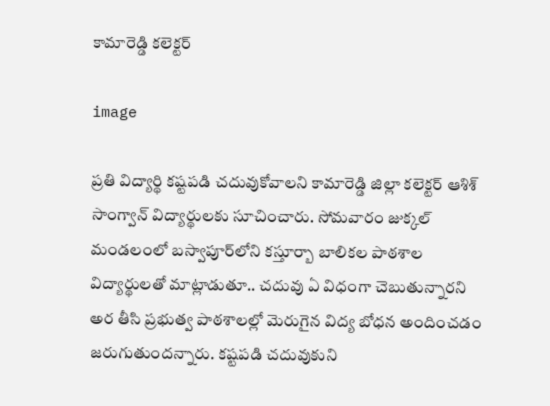కామారెడ్డి కలెక్టర్

image

ప్రతి విద్యార్థి కష్టపడి చదువుకోవాలని కామారెడ్డి జిల్లా కలెక్టర్ ఆశిశ్ సాంగ్వాన్ విద్యార్థులకు సూచించారు. సోమవారం జుక్కల్ మండలంలో బస్వాపూర్‌లోని కస్తూర్బా బాలికల పాఠశాల విద్యార్థులతో మాట్లాడుతూ.. చదువు ఏ విధంగా చెబుతున్నారని అర తీసి ప్రభుత్వ పాఠశాలల్లో మెరుగైన విద్య బోధన అందించడం జరుగుతుందన్నారు. కష్టపడి చదువుకుని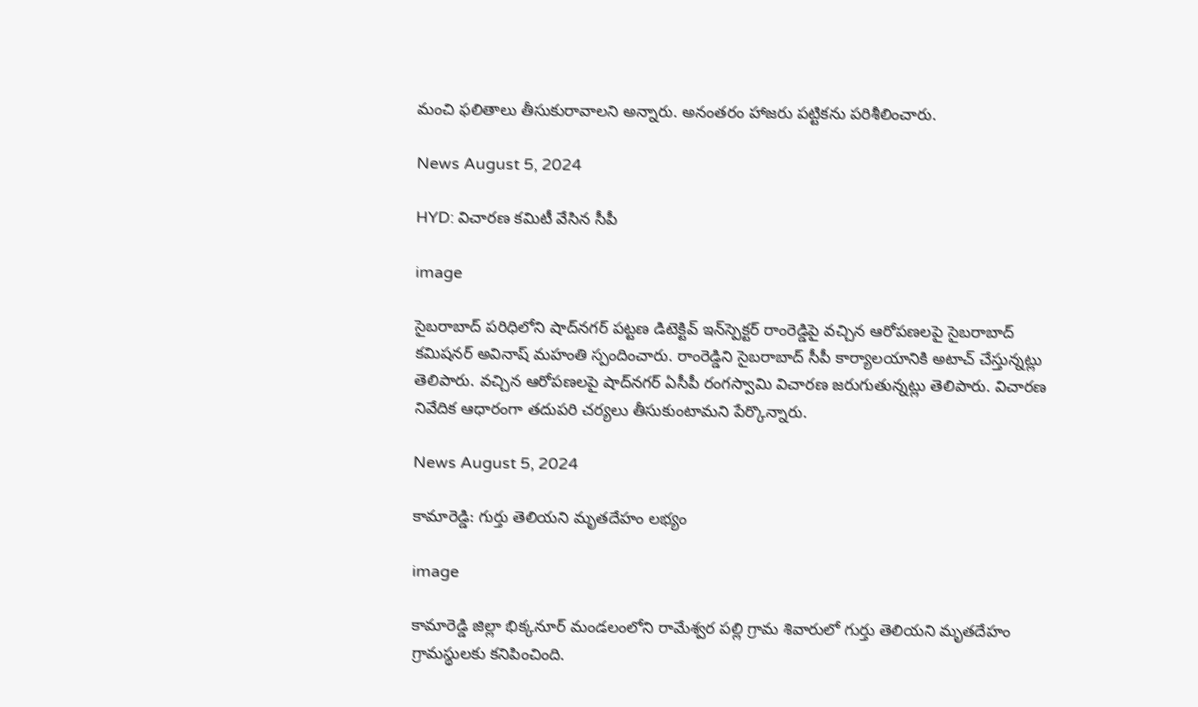మంచి ఫలితాలు తీసుకురావాలని అన్నారు. అనంతరం హాజరు పట్టికను పరిశీలించారు.

News August 5, 2024

HYD: విచారణ కమిటీ వేసిన సీపీ

image

సైబరాబాద్ పరిధిలోని షాద్‌నగర్ పట్టణ డిటెక్టివ్ ఇన్‌స్పెక్టర్ రాంరెడ్డిపై వచ్చిన ఆరోపణలపై సైబరాబాద్ కమిషనర్ అవినాష్ మహంతి స్పందించారు. రాంరెడ్డిని సైబరాబాద్ సీపీ కార్యాలయానికి అటాచ్ చేస్తున్నట్లు తెలిపారు. వచ్చిన ఆరోపణలపై షాద్‌నగర్ ఏసీపీ రంగస్వామి విచారణ జరుగుతున్నట్లు తెలిపారు. విచారణ నివేదిక ఆధారంగా తదుపరి చర్యలు తీసుకుంటామని పేర్కొన్నారు.

News August 5, 2024

కామారెడ్డి: గుర్తు తెలియని మృతదేహం లభ్యం

image

కామారెడ్డి జిల్లా భిక్కనూర్ మండలంలోని రామేశ్వర పల్లి గ్రామ శివారులో గుర్తు తెలియని మృతదేహం గ్రామస్థులకు కనిపించింది.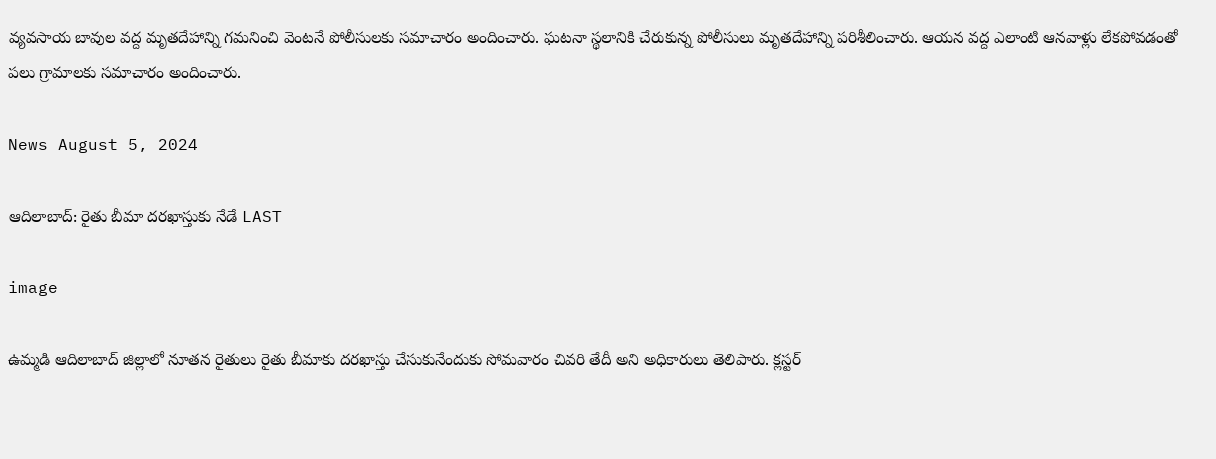వ్యవసాయ బావుల వద్ద మృతదేహాన్ని గమనించి వెంటనే పోలీసులకు సమాచారం అందించారు. ఘటనా స్థలానికి చేరుకున్న పోలీసులు మృతదేహాన్ని పరిశీలించారు. ఆయన వద్ద ఎలాంటి ఆనవాళ్లు లేకపోవడంతో పలు గ్రామాలకు సమాచారం అందించారు.

News August 5, 2024

ఆదిలాబాద్: రైతు బీమా దరఖాస్తుకు నేడే LAST

image

ఉమ్మడి ఆదిలాబాద్ జిల్లాలో నూతన రైతులు రైతు బీమాకు దరఖాస్తు చేసుకునేందుకు సోమవారం చివరి తేదీ అని అధికారులు తెలిపారు. క్లస్టర్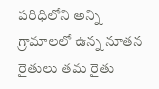పరిధిలోని అన్ని గ్రామాలలో ఉన్న నూతన రైతులు తమ రైతు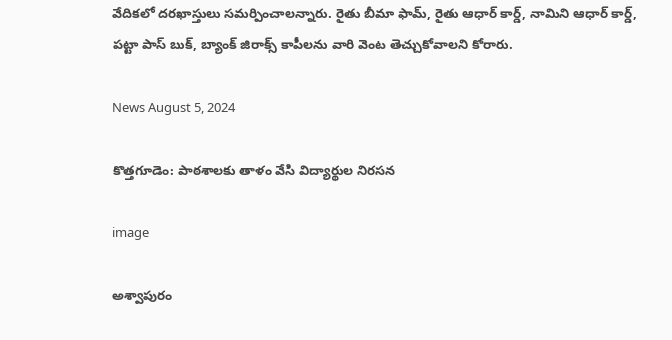వేదికలో దరఖాస్తులు సమర్పించాలన్నారు. రైతు బీమా ఫామ్, రైతు ఆధార్ కార్డ్, నామిని ఆధార్ కార్డ్, పట్టా పాస్ బుక్, బ్యాంక్ జిరాక్స్ కాపీలను వారి వెంట తెచ్చుకోవాలని కోరారు.

News August 5, 2024

కొత్తగూడెం: పాఠశాలకు తాళం వేసి విద్యార్థుల నిరసన

image

అశ్వాపురం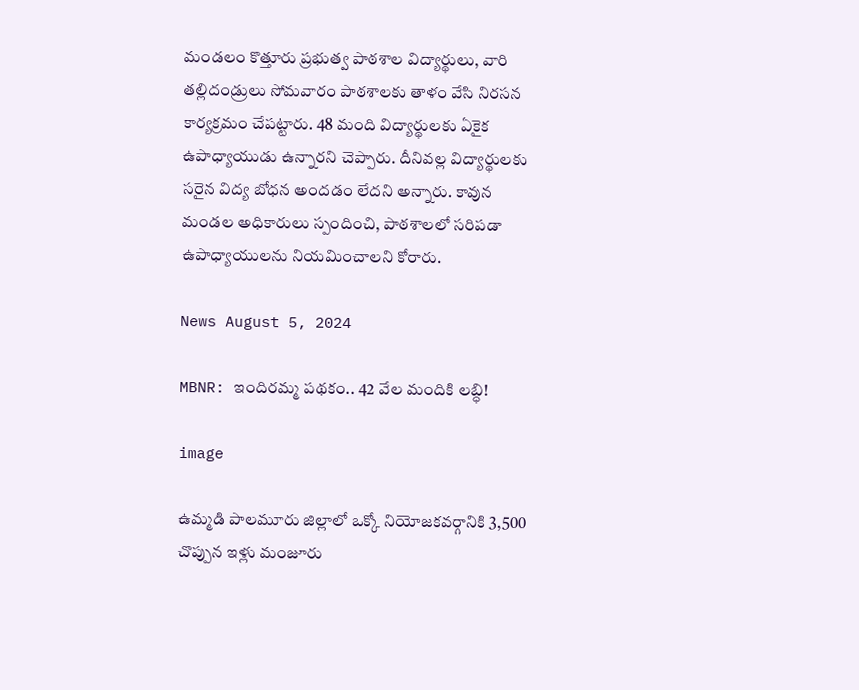మండలం కొత్తూరు ప్రభుత్వ పాఠశాల విద్యార్థులు, వారి తల్లిదండ్రులు సోమవారం పాఠశాలకు తాళం వేసి నిరసన కార్యక్రమం చేపట్టారు. 48 మంది విద్యార్థులకు ఏకైక ఉపాధ్యాయుడు ఉన్నారని చెప్పారు. దీనివల్ల విద్యార్థులకు సరైన విద్య బోధన అందడం లేదని అన్నారు. కావున మండల అధికారులు స్పందించి, పాఠశాలలో సరిపడా ఉపాధ్యాయులను నియమించాలని కోరారు.

News August 5, 2024

MBNR: ఇందిరమ్మ పథకం.. 42 వేల మందికి లబ్ధి!

image

ఉమ్మడి పాలమూరు జిల్లాలో ఒక్కో నియోజకవర్గానికి 3,500 చొప్పున ఇళ్లు మంజూరు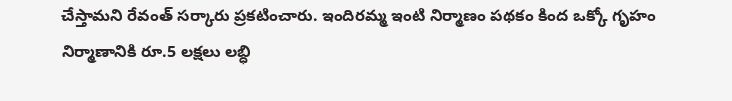చేస్తామని రేవంత్ సర్కారు ప్రకటించారు. ఇందిరమ్మ ఇంటి నిర్మాణం పథకం కింద ఒక్కో గృహం నిర్మాణానికి రూ.5 లక్షలు లబ్ధి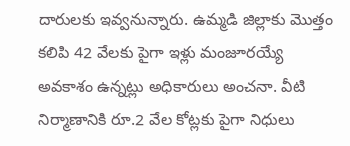దారులకు ఇవ్వనున్నారు. ఉమ్మడి జిల్లాకు మొత్తం కలిపి 42 వేలకు పైగా ఇళ్లు మంజూరయ్యే అవకాశం ఉన్నట్లు అధికారులు అంచనా. వీటి నిర్మాణానికి రూ.2 వేల కోట్లకు పైగా నిధులు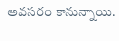అవసరం కానున్నాయి.